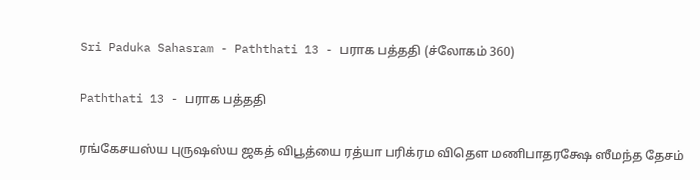Sri Paduka Sahasram - Paththati 13 - பராக பத்ததி (ச்லோகம் 360)

Paththati 13 - பராக பத்ததி

ரங்கேசயஸ்ய புருஷஸ்ய ஜகத் விபூத்யை ரத்யா பரிக்ரம விதௌ மணிபாதரக்ஷே ஸீமந்த தேசம்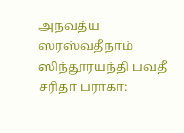அநவத்ய ஸரஸ்வதீநாம் ஸிந்தூரயந்தி பவதீ சரிதா பராகா: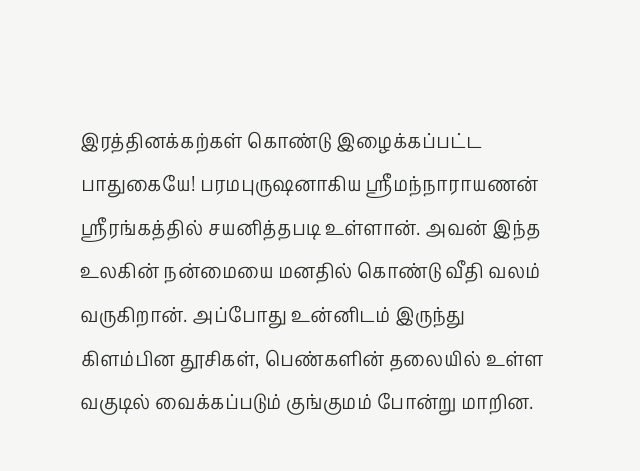இரத்தினக்கற்கள் கொண்டு இழைக்கப்பட்ட பாதுகையே! பரமபுருஷனாகிய ஸ்ரீமந்நாராயணன் ஸ்ரீரங்கத்தில் சயனித்தபடி உள்ளான். அவன் இந்த உலகின் நன்மையை மனதில் கொண்டு வீதி வலம் வருகிறான். அப்போது உன்னிடம் இருந்து கிளம்பின தூசிகள், பெண்களின் தலையில் உள்ள வகுடில் வைக்கப்படும் குங்குமம் போன்று மாறின.